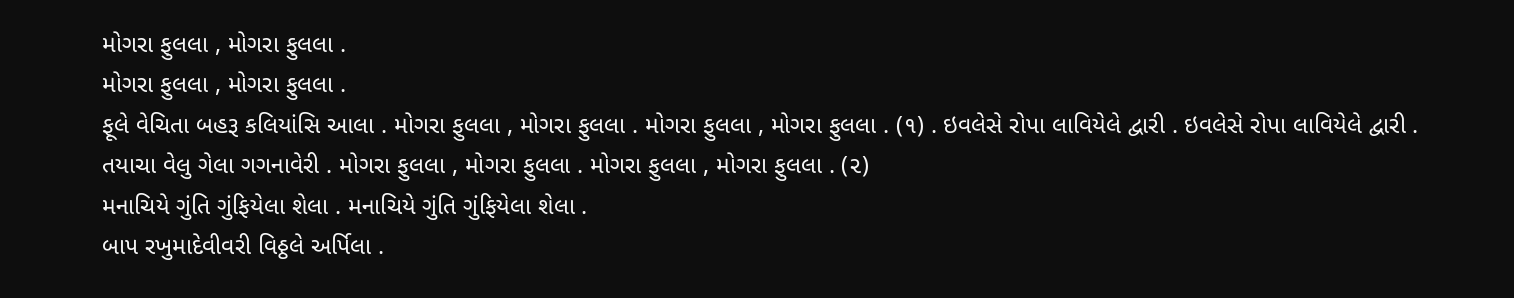મોગરા ફુલલા , મોગરા ફુલલા .
મોગરા ફુલલા , મોગરા ફુલલા .
ફૂલે વેચિતા બહરૂ કલિયાંસિ આલા . મોગરા ફુલલા , મોગરા ફુલલા . મોગરા ફુલલા , મોગરા ફુલલા . (૧) . ઇવલેસે રોપા લાવિયેલે દ્વારી . ઇવલેસે રોપા લાવિયેલે દ્વારી .
તયાચા વેલુ ગેલા ગગનાવેરી . મોગરા ફુલલા , મોગરા ફુલલા . મોગરા ફુલલા , મોગરા ફુલલા . (૨)
મનાચિયે ગુંતિ ગુંફિયેલા શેલા . મનાચિયે ગુંતિ ગુંફિયેલા શેલા .
બાપ રખુમાદેવીવરી વિઠ્ઠલે અર્પિલા .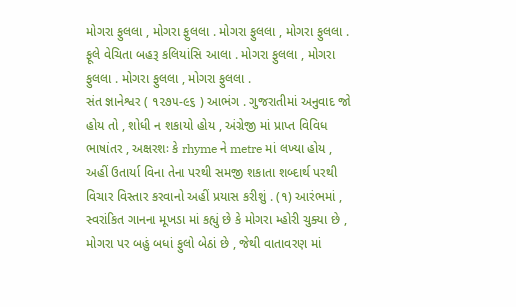મોગરા ફુલલા , મોગરા ફુલલા . મોગરા ફુલલા , મોગરા ફુલલા . ફૂલે વેચિતા બહરૂ કલિયાંસિ આલા . મોગરા ફુલલા , મોગરા ફુલલા . મોગરા ફુલલા , મોગરા ફુલલા .
સંત જ્ઞાનેશ્વર ( ૧૨૭૫-૯૬ ) આભંગ . ગુજરાતીમાં અનુવાદ જો હોય તો , શોધી ન શકાયો હોય , અંગ્રેજી માં પ્રાપ્ત વિવિધ ભાષાંતર , અક્ષરશઃ કે rhyme ને metre માં લખ્યા હોય , અહીં ઉતાર્યા વિના તેના પરથી સમજી શકાતા શબ્દાર્થ પરથી વિચાર વિસ્તાર કરવાનો અહીં પ્રયાસ કરીશું . (૧) આરંભમાં , સ્વરાંકિત ગાનના મૂખડા માં કહ્યું છે કે મોગરા મ્હોરી ચુક્યા છે , મોગરા પર બહું બધાં ફુલો બેઠાં છે , જેથી વાતાવરણ માં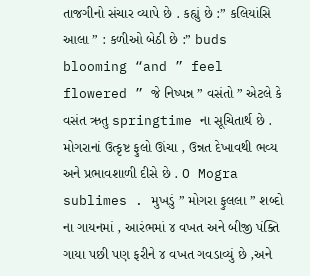તાજગીનો સંચાર વ્યાપે છે . કહ્યું છે :” કલિયાંસિ આલા ” : કળીઓ બેઠી છે :” buds blooming “and ” feel flowered ” જે નિષ્પન્ન ” વસંતો ” એટલે કે વસંત ઋતુ springtime ના સૂચિતાર્થ છે . મોગરાનાં ઉત્કૃષ્ટ ફુલો ઊંચા , ઉન્નત દેખાવથી ભવ્ય અને પ્રભાવશાળી દીસે છે . O Mogra sublimes . મુખડું ” મોગરા ફુલલા ” શબ્દો ના ગાયનમાં , આરંભમાં ૪ વખત અને બીજી પંક્તિ ગાયા પછી પણ ફરીને ૪ વખત ગવડાવ્યું છે ,અને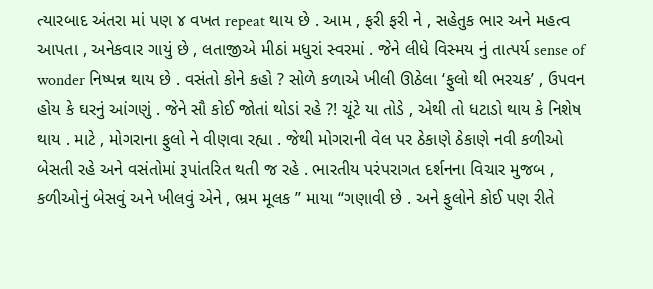ત્યારબાદ અંતરા માં પણ ૪ વખત repeat થાય છે . આમ , ફરી ફરી ને , સહેતુક ભાર અને મહત્વ આપતા , અનેકવાર ગાયું છે , લતાજીએ મીઠાં મધુરાં સ્વરમાં . જેને લીધે વિસ્મય નું તાત્પર્ય sense of wonder નિષ્પન્ન થાય છે . વસંતો કોને કહો ? સોળે કળાએ ખીલી ઊઠેલા ‘ફુલો થી ભરચક’ , ઉપવન હોય કે ઘરનું આંગણું . જેને સૌ કોઈ જોતાં થોડાં રહે ?! ચૂંટે યા તોડે , એથી તો ધટાડો થાય કે નિશેષ થાય . માટે , મોગરાના ફુલો ને વીણવા રહ્યા . જેથી મોગરાની વેલ પર ઠેકાણે ઠેકાણે નવી કળીઓ બેસતી રહે અને વસંતોમાં રૂપાંતરિત થતી જ રહે . ભારતીય પરંપરાગત દર્શનના વિચાર મુજબ , કળીઓનું બેસવું અને ખીલવું એને , ભ્રમ મૂલક ” માયા “ગણાવી છે . અને ફુલોને કોઈ પણ રીતે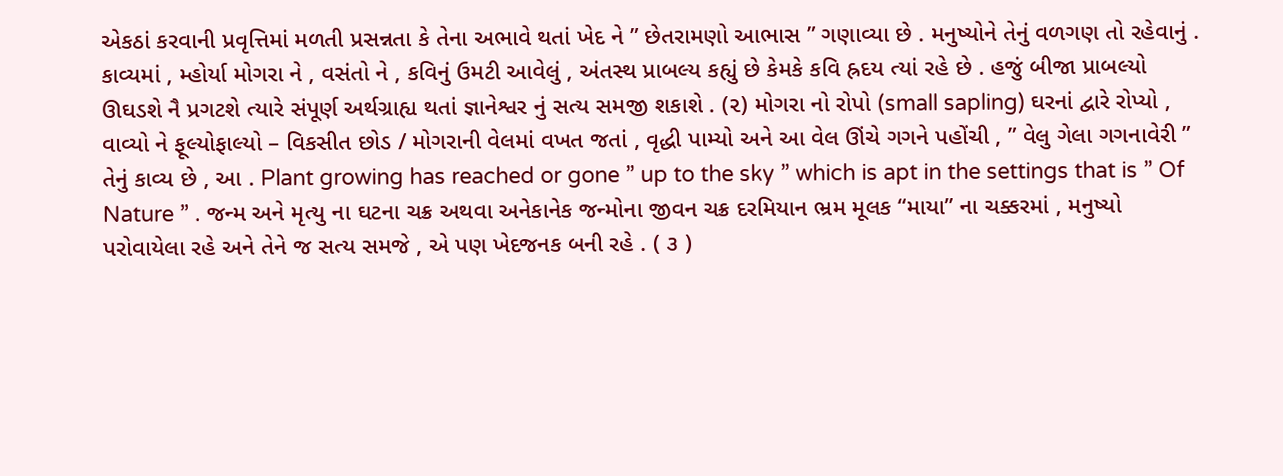એકઠાં કરવાની પ્રવૃત્તિમાં મળતી પ્રસન્નતા કે તેના અભાવે થતાં ખેદ ને ” છેતરામણો આભાસ ” ગણાવ્યા છે . મનુષ્યોને તેનું વળગણ તો રહેવાનું . કાવ્યમાં , મ્હોર્યા મોગરા ને , વસંતો ને , કવિનું ઉમટી આવેલું , અંતસ્થ પ્રાબલ્ય કહ્યું છે કેમકે કવિ હ્રદય ત્યાં રહે છે . હજું બીજા પ્રાબલ્યો ઊઘડશે નૈ પ્રગટશે ત્યારે સંપૂર્ણ અર્થગ્રાહ્ય થતાં જ્ઞાનેશ્વર નું સત્ય સમજી શકાશે . (૨) મોગરા નો રોપો (small sapling) ઘરનાં દ્વારે રોપ્યો , વાવ્યો ને ફૂલ્યોફાલ્યો – વિકસીત છોડ / મોગરાની વેલમાં વખત જતાં , વૃદ્ધી પામ્યો અને આ વેલ ઊંચે ગગને પહોંચી , ” વેલુ ગેલા ગગનાવેરી ” તેનું કાવ્ય છે , આ . Plant growing has reached or gone ” up to the sky ” which is apt in the settings that is ” Of Nature ” . જન્મ અને મૃત્યુ ના ઘટના ચક્ર અથવા અનેકાનેક જન્મોના જીવન ચક્ર દરમિયાન ભ્રમ મૂલક “માયા” ના ચક્કરમાં , મનુષ્યો પરોવાયેલા રહે અને તેને જ સત્ય સમજે , એ પણ ખેદજનક બની રહે . ( ૩ )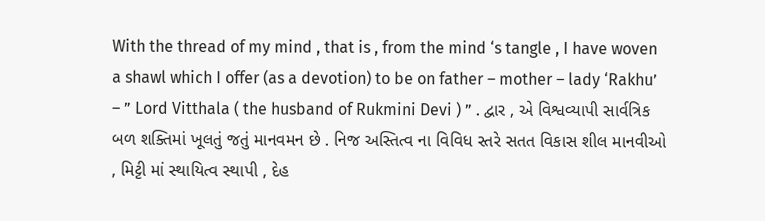With the thread of my mind , that is , from the mind ‘s tangle , I have woven a shawl which I offer (as a devotion) to be on father – mother – lady ‘Rakhu’ – ” Lord Vitthala ( the husband of Rukmini Devi ) ” . દ્વાર , એ વિશ્વવ્યાપી સાર્વત્રિક બળ શક્તિમાં ખૂલતું જતું માનવમન છે . નિજ અસ્તિત્વ ના વિવિધ સ્તરે સતત વિકાસ શીલ માનવીઓ , મિટ્ટી માં સ્થાયિત્વ સ્થાપી , દેહ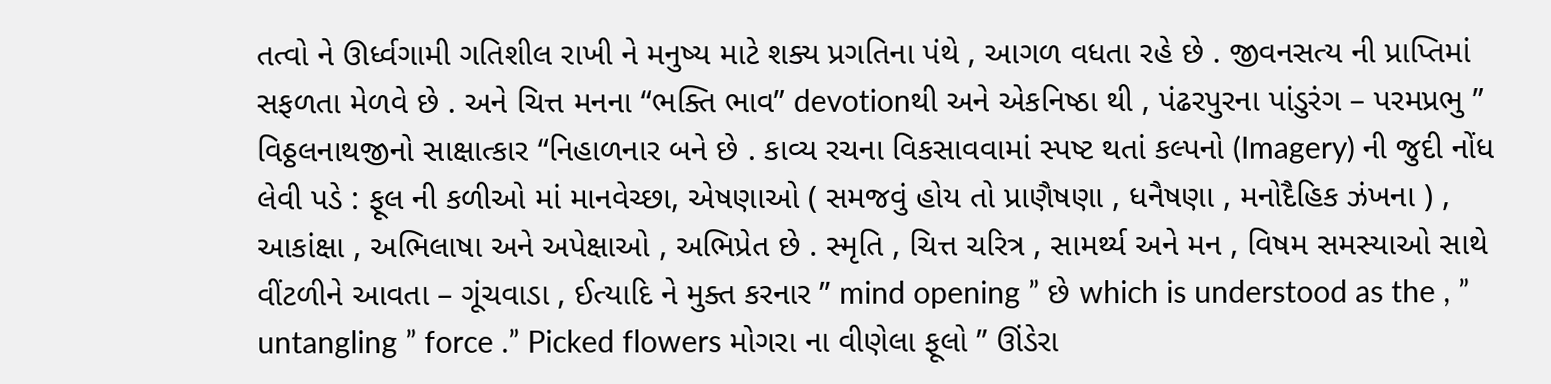તત્વો ને ઊર્ધ્વગામી ગતિશીલ રાખી ને મનુષ્ય માટે શક્ય પ્રગતિના પંથે , આગળ વધતા રહે છે . જીવનસત્ય ની પ્રાપ્તિમાં સફળતા મેળવે છે . અને ચિત્ત મનના “ભક્તિ ભાવ” devotionથી અને એકનિષ્ઠા થી , પંઢરપુરના પાંડુરંગ – પરમપ્રભુ ” વિઠ્ઠલનાથજીનો સાક્ષાત્કાર “નિહાળનાર બને છે . કાવ્ય રચના વિકસાવવામાં સ્પષ્ટ થતાં કલ્પનો (Imagery) ની જુદી નોંધ લેવી પડે : ફૂલ ની કળીઓ માં માનવેચ્છા, એષણાઓ ( સમજવું હોય તો પ્રાણૈષણા , ધનૈષણા , મનોદૈહિક ઝંખના ) , આકાંક્ષા , અભિલાષા અને અપેક્ષાઓ , અભિપ્રેત છે . સ્મૃતિ , ચિત્ત ચરિત્ર , સામર્થ્ય અને મન , વિષમ સમસ્યાઓ સાથે વીંટળીને આવતા – ગૂંચવાડા , ઈત્યાદિ ને મુક્ત કરનાર ” mind opening ” છે which is understood as the , ” untangling ” force .” Picked flowers મોગરા ના વીણેલા ફૂલો ” ઊંડેરા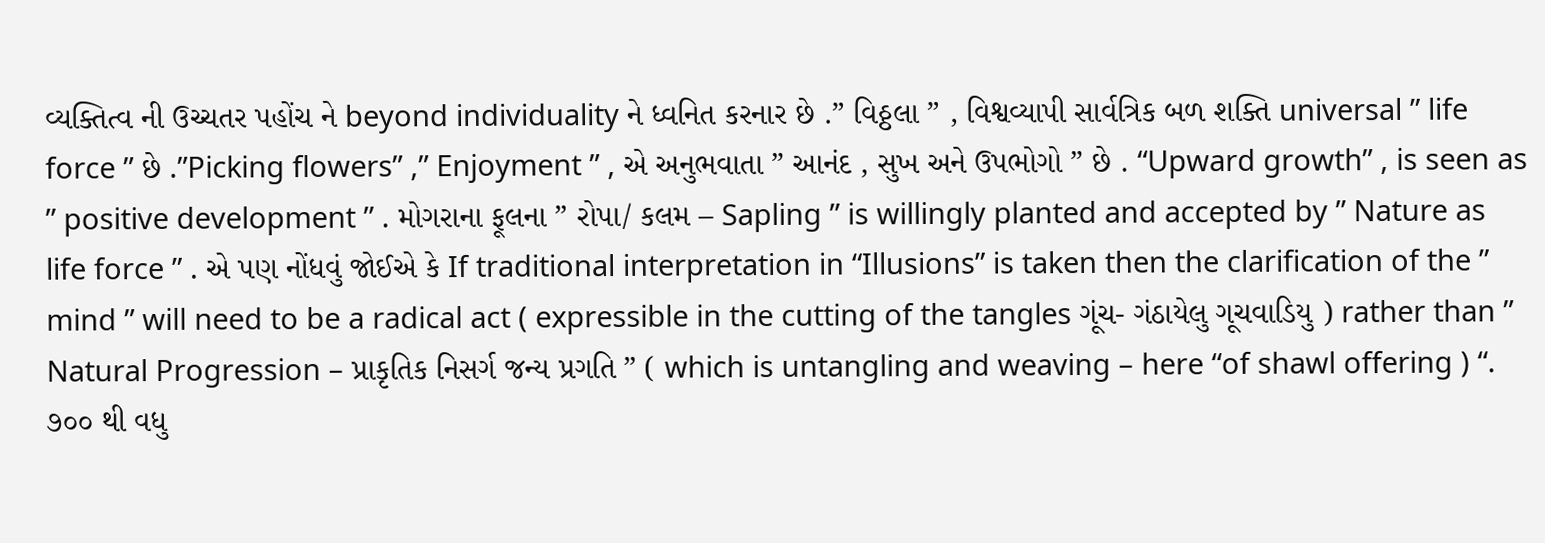વ્યક્તિત્વ ની ઉચ્ચતર પહોંચ ને beyond individuality ને ધ્વનિત કરનાર છે .” વિઠ્ઠલા ” , વિશ્વવ્યાપી સાર્વત્રિક બળ શક્તિ universal ” life force ” છે .”Picking flowers” ,” Enjoyment ” , એ અનુભવાતા ” આનંદ , સુખ અને ઉપભોગો ” છે . “Upward growth” , is seen as ” positive development ” . મોગરાના ફૂલના ” રોપા/ કલમ – Sapling ” is willingly planted and accepted by ” Nature as life force ” . એ પણ નોંધવું જોઈએ કે If traditional interpretation in “Illusions” is taken then the clarification of the ” mind ” will need to be a radical act ( expressible in the cutting of the tangles ગૂંચ- ગંઠાયેલુ ગૂચવાડિયુ ) rather than ” Natural Progression – પ્રાકૃતિક નિસર્ગ જન્ય પ્રગતિ ” ( which is untangling and weaving – here “of shawl offering ) “. ૭૦૦ થી વધુ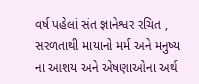વર્ષ પહેલાં સંત જ્ઞાનેશ્વર રચિત , સરળતાથી માયાનો મર્મ અને મનુષ્ય ના આશય અને એષણાઓના અર્થ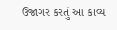ઉજાગર કરતું આ કાવ્ય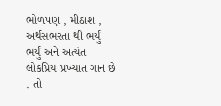ભોળપણ , મીઠાશ , અર્થસભરતા થી ભર્યું ભર્યું અને અત્યંત લોકપ્રિય પ્રખ્યાત ગાન છે . તો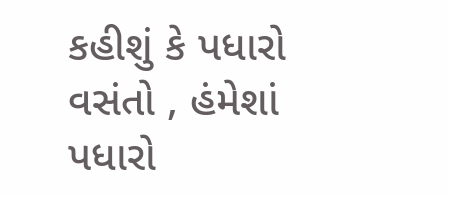કહીશું કે પધારો વસંતો , હંમેશાં પધારો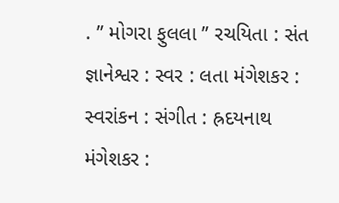. ” મોગરા ફુલલા ” રચયિતા : સંત જ્ઞાનેશ્વર : સ્વર : લતા મંગેશકર : સ્વરાંકન : સંગીત : હ્રદયનાથ મંગેશકર :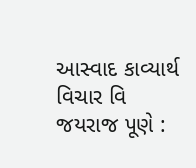આસ્વાદ કાવ્યાર્થ વિચાર વિ જયરાજ પૂણે :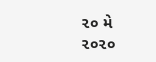૨૦ મે ૨૦૨૦